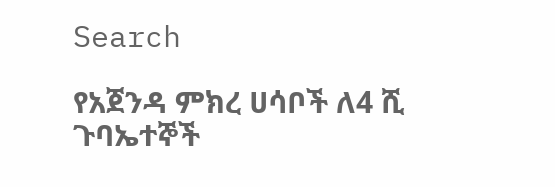Search

የአጀንዳ ምክረ ሀሳቦች ለ4 ሺ ጉባኤተኞች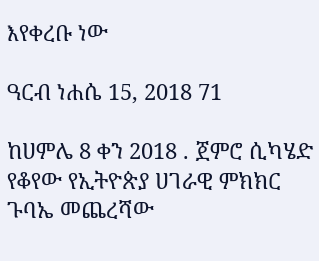እየቀረቡ ነው

ዓርብ ነሐሴ 15, 2018 71

ከሀምሌ 8 ቀን 2018 . ጀምሮ ሲካሄድ የቆየው የኢትዮጵያ ሀገራዊ ምክክር ጉባኤ መጨረሻው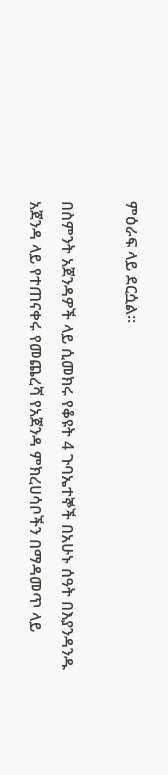ምዕራፍ ላይ ደርሷል።

በስምንት አጀንዳዎች ላይ ሲመክሩ የቆዩት 4 ጉባኤተኞች በአሁኑ ሰዓት በእያንዳንዱ አጀንዳ ላይ የተጠናቀሩ የመጨረሻ የአጀንዳ ምክረሀሳቦችን በማዳመጥ ላይ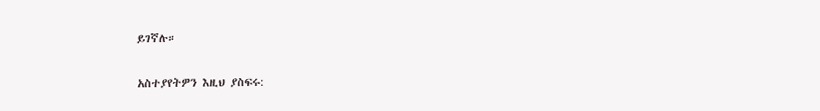ይገኛሉ።

አስተያየትዎን እዚህ ያስፍሩ: